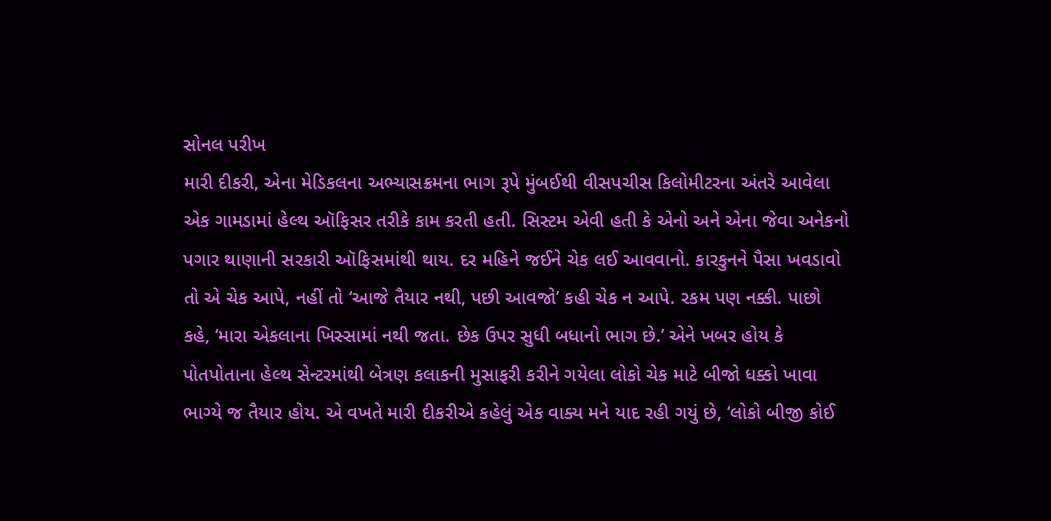સોનલ પરીખ
મારી દીકરી, એના મેડિકલના અભ્યાસક્રમના ભાગ રૂપે મુંબઈથી વીસપચીસ કિલોમીટરના અંતરે આવેલા એક ગામડામાં હેલ્થ ઑફિસર તરીકે કામ કરતી હતી. સિસ્ટમ એવી હતી કે એનો અને એના જેવા અનેકનો પગાર થાણાની સરકારી ઑફિસમાંથી થાય. દર મહિને જઈને ચેક લઈ આવવાનો. કારકુનને પૈસા ખવડાવો તો એ ચેક આપે, નહીં તો ‘આજે તૈયાર નથી, પછી આવજો’ કહી ચેક ન આપે. રકમ પણ નક્કી. પાછો કહે, ‘મારા એકલાના ખિસ્સામાં નથી જતા. છેક ઉપર સુધી બધાનો ભાગ છે.’ એને ખબર હોય કે પોતપોતાના હેલ્થ સેન્ટરમાંથી બેત્રણ કલાકની મુસાફરી કરીને ગયેલા લોકો ચેક માટે બીજો ધક્કો ખાવા ભાગ્યે જ તૈયાર હોય. એ વખતે મારી દીકરીએ કહેલું એક વાક્ય મને યાદ રહી ગયું છે, ‘લોકો બીજી કોઈ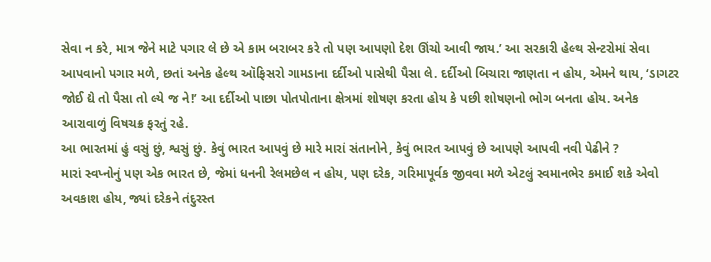સેવા ન કરે, માત્ર જેને માટે પગાર લે છે એ કામ બરાબર કરે તો પણ આપણો દેશ ઊંચો આવી જાય.’ આ સરકારી હેલ્થ સેન્ટરોમાં સેવા આપવાનો પગાર મળે, છતાં અનેક હેલ્થ ઑફિસરો ગામડાના દર્દીઓ પાસેથી પૈસા લે. દર્દીઓ બિચારા જાણતા ન હોય, એમને થાય, ‘ડાગટર જોઈ દ્યે તો પૈસા તો લ્યે જ ને!’ આ દર્દીઓ પાછા પોતપોતાના ક્ષેત્રમાં શોષણ કરતા હોય કે પછી શોષણનો ભોગ બનતા હોય. અનેક આરાવાળું વિષચક્ર ફરતું રહે.
આ ભારતમાં હું વસું છું, શ્વસું છું. કેવું ભારત આપવું છે મારે મારાં સંતાનોને, કેવું ભારત આપવું છે આપણે આપવી નવી પેઢીને ?
મારાં સ્વપ્નોનું પણ એક ભારત છે, જેમાં ધનની રેલમછેલ ન હોય, પણ દરેક, ગરિમાપૂર્વક જીવવા મળે એટલું સ્વમાનભેર કમાઈ શકે એવો અવકાશ હોય, જ્યાં દરેકને તંદુરસ્ત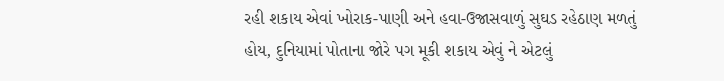રહી શકાય એવાં ખોરાક-પાણી અને હવા-ઉજાસવાળું સુઘડ રહેઠાણ મળતું હોય, દુનિયામાં પોતાના જોરે પગ મૂકી શકાય એવું ને એટલું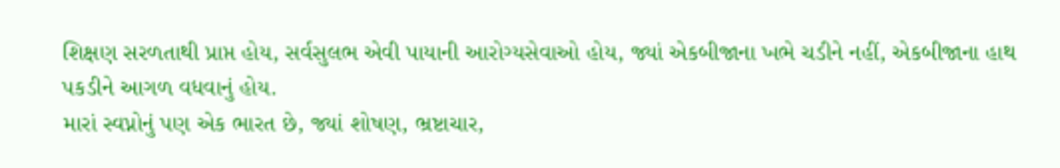શિક્ષણ સરળતાથી પ્રાપ્ત હોય, સર્વસુલભ એવી પાયાની આરોગ્યસેવાઓ હોય, જ્યાં એકબીજાના ખભે ચડીને નહીં, એકબીજાના હાથ પકડીને આગળ વધવાનું હોય.
મારાં સ્વપ્નોનું પણ એક ભારત છે, જ્યાં શોષણ, ભ્રષ્ટાચાર,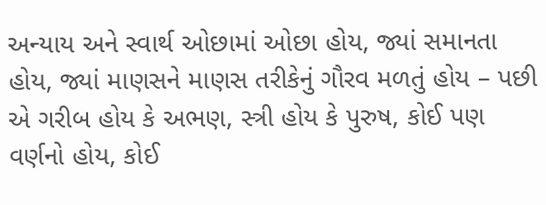અન્યાય અને સ્વાર્થ ઓછામાં ઓછા હોય, જ્યાં સમાનતા હોય, જ્યાં માણસને માણસ તરીકેનું ગૌરવ મળતું હોય – પછી એ ગરીબ હોય કે અભણ, સ્ત્રી હોય કે પુરુષ, કોઈ પણ વર્ણનો હોય, કોઈ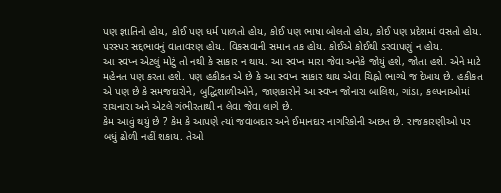પણ જ્ઞાતિનો હોય, કોઈ પણ ધર્મ પાળતો હોય, કોઈ પણ ભાષા બોલતો હોય, કોઈ પણ પ્રદેશમાં વસતો હોય. પરસ્પર સદ્દભાવનું વાતાવરણ હોય. વિકસવાની સમાન તક હોય. કોઈએ કોઈથી ડરવાપણું ન હોય.
આ સ્વપ્ન એટલું મોટું તો નથી કે સાકાર ન થાય. આ સ્વપ્ન મારા જેવા અનેકે જોયું હશે, જોતા હશે. એને માટે મહેનત પણ કરતા હશે. પણ હકીકત એ છે કે આ સ્વપ્ન સાકાર થાય એવા ચિહ્નો ભાગ્યે જ દેખાય છે. હકીકત એ પણ છે કે સમજદારોને, બુદ્ધિશાળીઓને, જાણકારોને આ સ્વપ્ન જોનારા બાલિશ, ગાંડા, કલ્પનાઓમાં રાચનારા અને એટલે ગંભીરતાથી ન લેવા જેવા લાગે છે.
કેમ આવું થયું છે ? કેમ કે આપણે ત્યાં જવાબદાર અને ઈમાનદાર નાગરિકોની અછત છે. રાજકારણીઓ પર બધું ઢોળી નહીં શકાય. તેઓ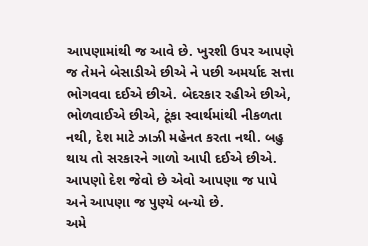આપણામાંથી જ આવે છે. ખુરશી ઉપર આપણે જ તેમને બેસાડીએ છીએ ને પછી અમર્યાદ સત્તા ભોગવવા દઈએ છીએ. બેદરકાર રહીએ છીએ, ભોળવાઈએ છીએ, ટૂંકા સ્વાર્થમાંથી નીકળતા નથી, દેશ માટે ઝાઝી મહેનત કરતા નથી. બહુ થાય તો સરકારને ગાળો આપી દઈએ છીએ. આપણો દેશ જેવો છે એવો આપણા જ પાપે અને આપણા જ પુણ્યે બન્યો છે.
અમે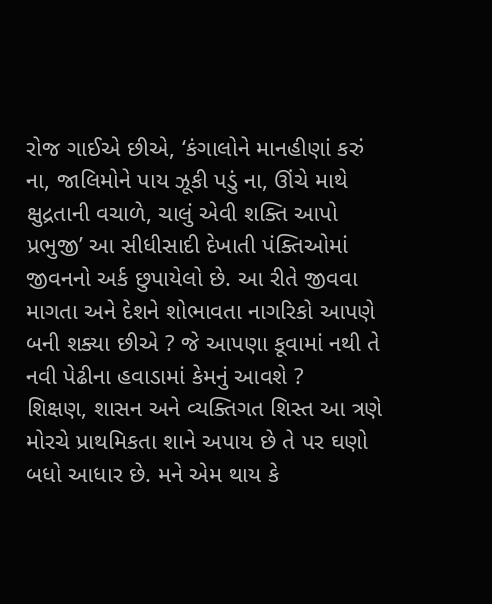રોજ ગાઈએ છીએ, ‘કંગાલોને માનહીણાં કરું ના, જાલિમોને પાય ઝૂકી પડું ના, ઊંચે માથે ક્ષુદ્રતાની વચાળે, ચાલું એવી શક્તિ આપો પ્રભુજી’ આ સીધીસાદી દેખાતી પંક્તિઓમાં જીવનનો અર્ક છુપાયેલો છે. આ રીતે જીવવા માગતા અને દેશને શોભાવતા નાગરિકો આપણે બની શક્યા છીએ ? જે આપણા કૂવામાં નથી તે નવી પેઢીના હવાડામાં કેમનું આવશે ?
શિક્ષણ, શાસન અને વ્યક્તિગત શિસ્ત આ ત્રણે મોરચે પ્રાથમિકતા શાને અપાય છે તે પર ઘણો બધો આધાર છે. મને એમ થાય કે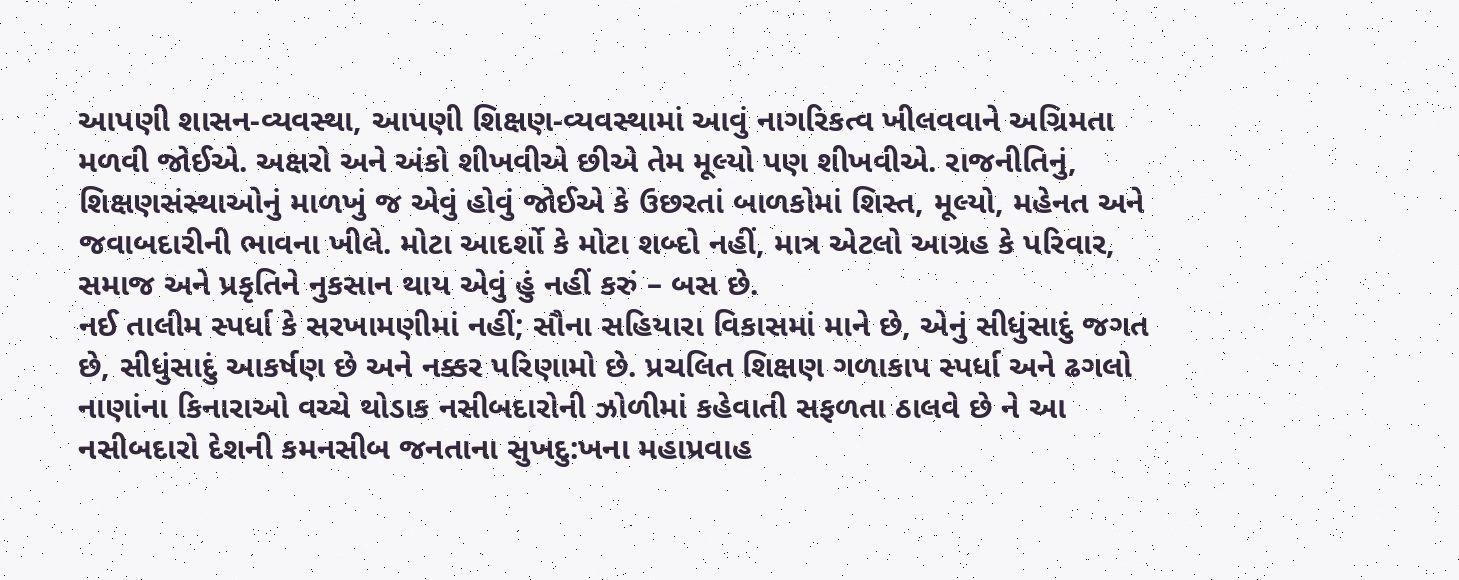આપણી શાસન-વ્યવસ્થા, આપણી શિક્ષણ-વ્યવસ્થામાં આવું નાગરિકત્વ ખીલવવાને અગ્રિમતા મળવી જોઈએ. અક્ષરો અને અંકો શીખવીએ છીએ તેમ મૂલ્યો પણ શીખવીએ. રાજનીતિનું, શિક્ષણસંસ્થાઓનું માળખું જ એવું હોવું જોઈએ કે ઉછરતાં બાળકોમાં શિસ્ત, મૂલ્યો, મહેનત અને જવાબદારીની ભાવના ખીલે. મોટા આદર્શો કે મોટા શબ્દો નહીં, માત્ર એટલો આગ્રહ કે પરિવાર, સમાજ અને પ્રકૃતિને નુકસાન થાય એવું હું નહીં કરું – બસ છે.
નઈ તાલીમ સ્પર્ધા કે સરખામણીમાં નહીં; સૌના સહિયારા વિકાસમાં માને છે, એનું સીધુંસાદું જગત છે, સીધુંસાદું આકર્ષણ છે અને નક્કર પરિણામો છે. પ્રચલિત શિક્ષણ ગળાકાપ સ્પર્ધા અને ઢગલો નાણાંના કિનારાઓ વચ્ચે થોડાક નસીબદારોની ઝોળીમાં કહેવાતી સફળતા ઠાલવે છે ને આ નસીબદારો દેશની કમનસીબ જનતાના સુખદુ:ખના મહાપ્રવાહ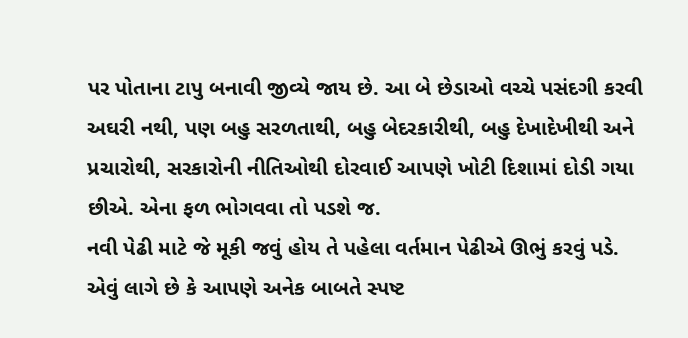પર પોતાના ટાપુ બનાવી જીવ્યે જાય છે. આ બે છેડાઓ વચ્ચે પસંદગી કરવી અઘરી નથી, પણ બહુ સરળતાથી, બહુ બેદરકારીથી, બહુ દેખાદેખીથી અને પ્રચારોથી, સરકારોની નીતિઓથી દોરવાઈ આપણે ખોટી દિશામાં દોડી ગયા છીએ. એના ફળ ભોગવવા તો પડશે જ.
નવી પેઢી માટે જે મૂકી જવું હોય તે પહેલા વર્તમાન પેઢીએ ઊભું કરવું પડે. એવું લાગે છે કે આપણે અનેક બાબતે સ્પષ્ટ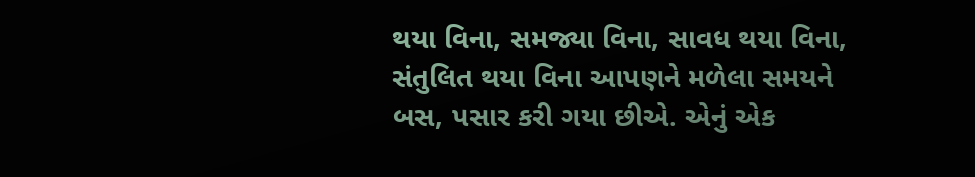થયા વિના, સમજ્યા વિના, સાવધ થયા વિના, સંતુલિત થયા વિના આપણને મળેલા સમયને બસ, પસાર કરી ગયા છીએ. એનું એક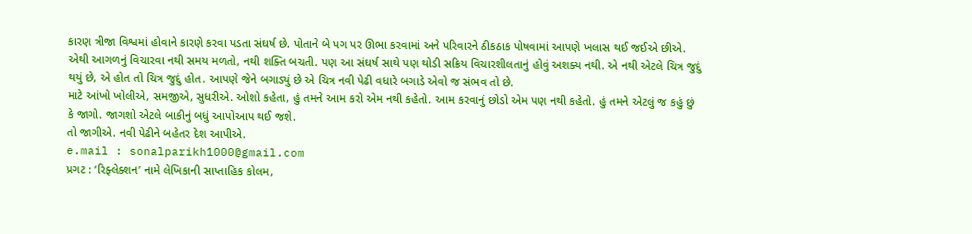કારણ ત્રીજા વિશ્વમાં હોવાને કારણે કરવા પડતા સંઘર્ષ છે. પોતાને બે પગ પર ઊભા કરવામાં અને પરિવારને ઠીકઠાક પોષવામાં આપણે ખલાસ થઈ જઈએ છીએ. એથી આગળનું વિચારવા નથી સમય મળતો, નથી શક્તિ બચતી. પણ આ સંઘર્ષ સાથે પણ થોડી સક્રિય વિચારશીલતાનું હોવું અશક્ય નથી. એ નથી એટલે ચિત્ર જુદું થયું છે, એ હોત તો ચિત્ર જુદું હોત. આપણે જેને બગાડ્યું છે એ ચિત્ર નવી પેઢી વધારે બગાડે એવો જ સંભવ તો છે.
માટે આંખો ખોલીએ, સમજીએ, સુધરીએ. ઓશો કહેતા, હું તમને આમ કરો એમ નથી કહેતો. આમ કરવાનું છોડો એમ પણ નથી કહેતો. હું તમને એટલું જ કહું છું કે જાગો. જાગશો એટલે બાકીનું બધું આપોઆપ થઈ જશે.
તો જાગીએ. નવી પેઢીને બહેતર દેશ આપીએ.
e.mail : sonalparikh1000@gmail.com
પ્રગટ : ‘રિફ્લેક્શન’ નામે લેખિકાની સાપ્તાહિક કોલમ,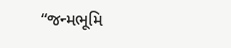“જન્મભૂમિ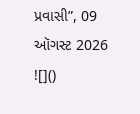પ્રવાસી”, 09 ઑગસ્ટ 2026
![]()